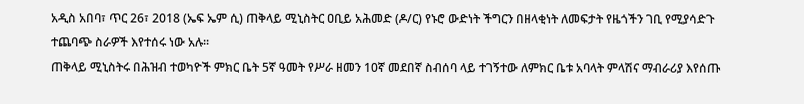አዲስ አበባ፣ ጥር 26፣ 2018 (ኤፍ ኤም ሲ) ጠቅላይ ሚኒስትር ዐቢይ አሕመድ (ዶ/ር) የኑሮ ውድነት ችግርን በዘላቂነት ለመፍታት የዜጎችን ገቢ የሚያሳድጉ ተጨባጭ ስራዎች እየተሰሩ ነው አሉ፡፡
ጠቅላይ ሚኒስትሩ በሕዝብ ተወካዮች ምክር ቤት 5ኛ ዓመት የሥራ ዘመን 10ኛ መደበኛ ስብሰባ ላይ ተገኝተው ለምክር ቤቱ አባላት ምላሽና ማብራሪያ እየሰጡ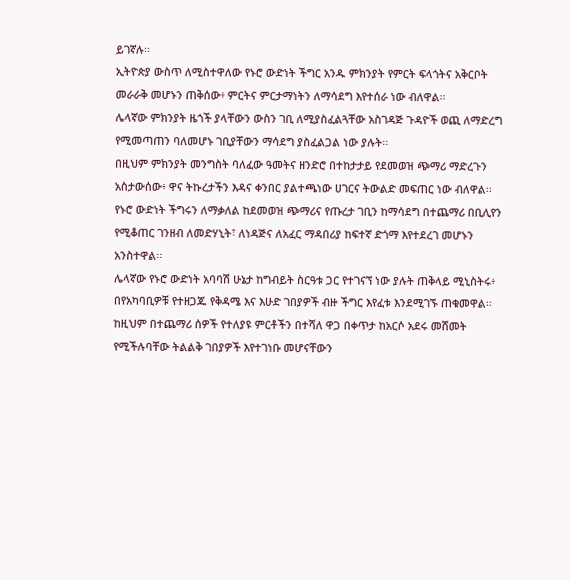ይገኛሉ፡፡
ኢትዮጵያ ውስጥ ለሚስተዋለው የኑሮ ውድነት ችግር አንዱ ምክንያት የምርት ፍላጎትና አቅርቦት መራራቅ መሆኑን ጠቅሰው፥ ምርትና ምርታማነትን ለማሳደግ እየተሰራ ነው ብለዋል፡፡
ሌላኛው ምክንያት ዜጎች ያላቸውን ውስን ገቢ ለሚያስፈልጓቸው አስገዳጅ ጉዳዮች ወጪ ለማድረግ የሚመጣጠን ባለመሆኑ ገቢያቸውን ማሳደግ ያስፈልጋል ነው ያሉት፡፡
በዚህም ምክንያት መንግስት ባለፈው ዓመትና ዘንድሮ በተከታታይ የደመወዝ ጭማሪ ማድረጉን አስታውሰው፥ ዋና ትኩረታችን እዳና ቀንበር ያልተጫነው ሀገርና ትውልድ መፍጠር ነው ብለዋል፡፡
የኑሮ ውድነት ችግሩን ለማቃለል ከደመወዝ ጭማሪና የጡረታ ገቢን ከማሳደግ በተጨማሪ በቢሊየን የሚቆጠር ገንዘብ ለመድሃኒት፣ ለነዳጅና ለአፈር ማዳበሪያ ከፍተኛ ድጎማ እየተደረገ መሆኑን አንስተዋል፡፡
ሌላኛው የኑሮ ውድነት አባባሽ ሁኔታ ከግብይት ስርዓቱ ጋር የተገናኘ ነው ያሉት ጠቅላይ ሚኒስትሩ፥ በየአካባቢዎቹ የተዘጋጁ የቅዳሜ እና እሁድ ገበያዎች ብዙ ችግር እየፈቱ እንደሚገኙ ጠቁመዋል፡፡
ከዚህም በተጨማሪ ሰዎች የተለያዩ ምርቶችን በተሻለ ዋጋ በቀጥታ ከአርሶ አደሩ መሸመት የሚችሉባቸው ትልልቅ ገበያዎች እየተገነቡ መሆናቸውን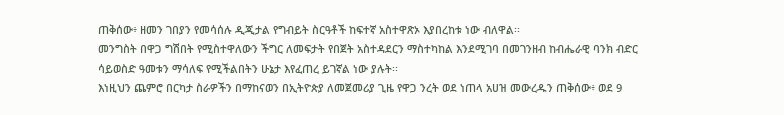ጠቅሰው፥ ዘመን ገበያን የመሳሰሉ ዲጂታል የግብይት ስርዓቶች ከፍተኛ አስተዋጽኦ እያበረከቱ ነው ብለዋል፡፡
መንግስት በዋጋ ግሽበት የሚስተዋለውን ችግር ለመፍታት የበጀት አስተዳደርን ማስተካከል እንደሚገባ በመገንዘብ ከብሔራዊ ባንክ ብድር ሳይወስድ ዓመቱን ማሳለፍ የሚችልበትን ሁኔታ እየፈጠረ ይገኛል ነው ያሉት፡፡
እነዚህን ጨምሮ በርካታ ስራዎችን በማከናወን በኢትዮጵያ ለመጀመሪያ ጊዜ የዋጋ ንረት ወደ ነጠላ አሀዝ መውረዱን ጠቅሰው፥ ወደ 9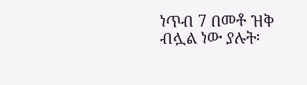ነጥብ 7 በመቶ ዝቅ ብሏል ነው ያሉት፡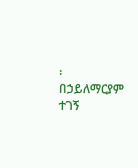፡
በኃይለማርያም ተገኝ